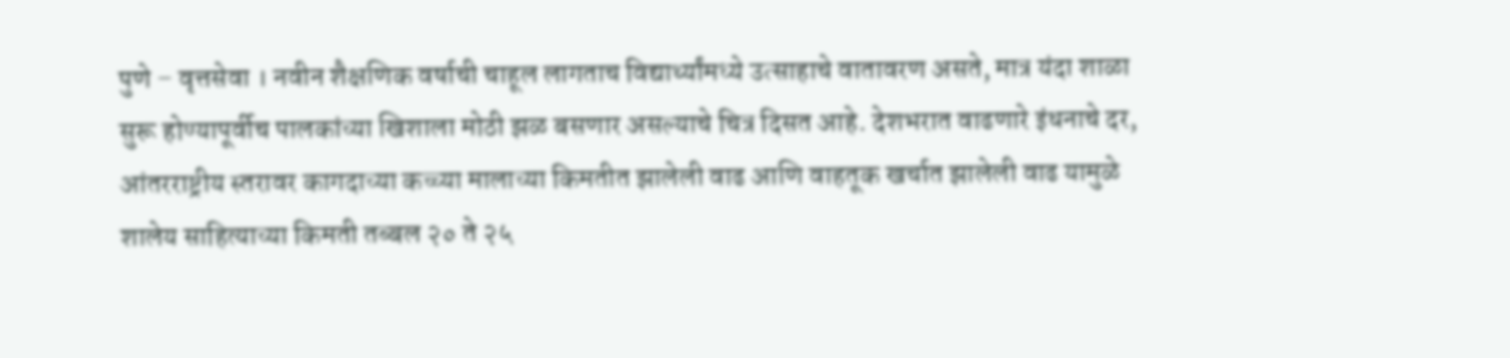पुणे – वृत्तसेवा । नवीन शैक्षणिक वर्षाची चाहूल लागताच विद्यार्थ्यांमध्ये उत्साहाचे वातावरण असते, मात्र यंदा शाळा सुरू होण्यापूर्वीच पालकांच्या खिशाला मोठी झळ बसणार असल्याचे चित्र दिसत आहे. देशभरात वाढणारे इंधनाचे दर, आंतरराष्ट्रीय स्तरावर कागदाच्या कच्च्या मालाच्या किमतीत झालेली वाढ आणि वाहतूक खर्चात झालेली वाढ यामुळे शालेय साहित्याच्या किमती तब्बल २० ते २५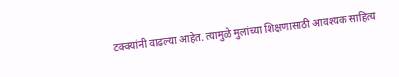टक्क्यांनी वाढल्या आहेत. त्यामुळे मुलांच्या शिक्षणासाठी आवश्यक साहित्य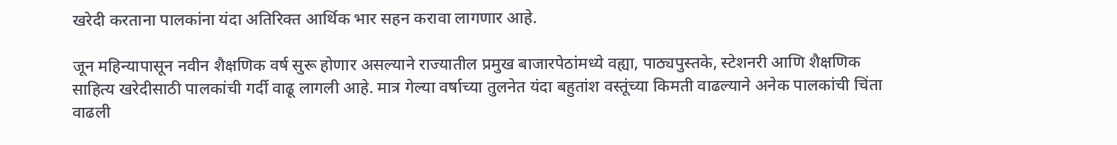खरेदी करताना पालकांना यंदा अतिरिक्त आर्थिक भार सहन करावा लागणार आहे.

जून महिन्यापासून नवीन शैक्षणिक वर्ष सुरू होणार असल्याने राज्यातील प्रमुख बाजारपेठांमध्ये वह्या, पाठ्यपुस्तके, स्टेशनरी आणि शैक्षणिक साहित्य खरेदीसाठी पालकांची गर्दी वाढू लागली आहे. मात्र गेल्या वर्षाच्या तुलनेत यंदा बहुतांश वस्तूंच्या किमती वाढल्याने अनेक पालकांची चिंता वाढली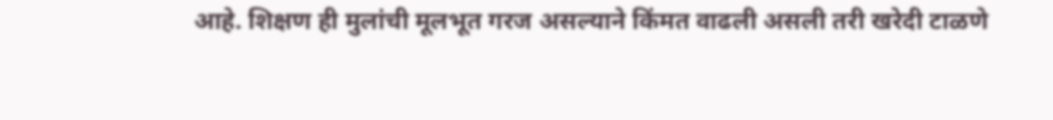आहे. शिक्षण ही मुलांची मूलभूत गरज असल्याने किंमत वाढली असली तरी खरेदी टाळणे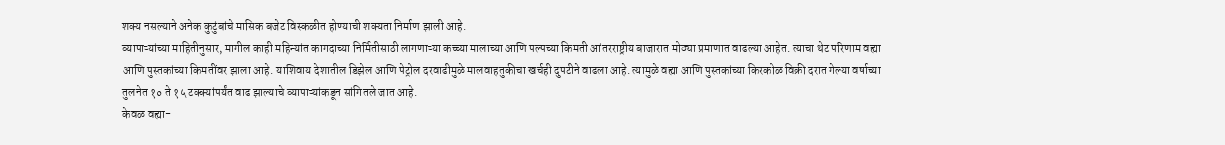शक्य नसल्याने अनेक कुटुंबांचे मासिक बजेट विस्कळीत होण्याची शक्यता निर्माण झाली आहे.
व्यापाऱ्यांच्या माहितीनुसार, मागील काही महिन्यांत कागदाच्या निर्मितीसाठी लागणाऱ्या कच्च्या मालाच्या आणि पल्पच्या किमती आंतरराष्ट्रीय बाजारात मोठ्या प्रमाणात वाढल्या आहेत. त्याचा थेट परिणाम वह्या आणि पुस्तकांच्या किमतींवर झाला आहे. याशिवाय देशातील डिझेल आणि पेट्रोल दरवाढीमुळे मालवाहतुकीचा खर्चही दुपटीने वाढला आहे. त्यामुळे वह्या आणि पुस्तकांच्या किरकोळ विक्री दरात गेल्या वर्षाच्या तुलनेत १० ते १५ टक्क्यांपर्यंत वाढ झाल्याचे व्यापाऱ्यांकडून सांगितले जात आहे.
केवळ वह्या-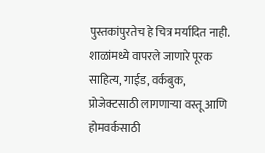पुस्तकांपुरतेच हे चित्र मर्यादित नाही. शाळांमध्ये वापरले जाणारे पूरक साहित्य, गाईड, वर्कबुक, प्रोजेक्टसाठी लागणाऱ्या वस्तू आणि होमवर्कसाठी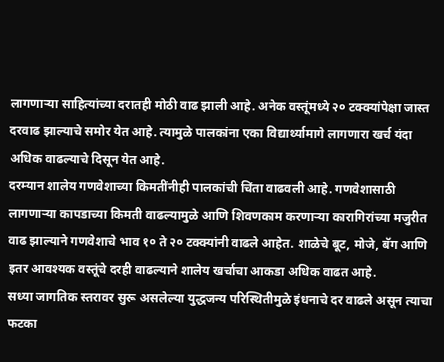लागणाऱ्या साहित्यांच्या दरातही मोठी वाढ झाली आहे. अनेक वस्तूंमध्ये २० टक्क्यांपेक्षा जास्त दरवाढ झाल्याचे समोर येत आहे. त्यामुळे पालकांना एका विद्यार्थ्यामागे लागणारा खर्च यंदा अधिक वाढल्याचे दिसून येत आहे.
दरम्यान शालेय गणवेशाच्या किमतींनीही पालकांची चिंता वाढवली आहे. गणवेशासाठी लागणाऱ्या कापडाच्या किमती वाढल्यामुळे आणि शिवणकाम करणाऱ्या कारागिरांच्या मजुरीत वाढ झाल्याने गणवेशाचे भाव १० ते २० टक्क्यांनी वाढले आहेत. शाळेचे बूट, मोजे, बॅग आणि इतर आवश्यक वस्तूंचे दरही वाढल्याने शालेय खर्चाचा आकडा अधिक वाढत आहे.
सध्या जागतिक स्तरावर सुरू असलेल्या युद्धजन्य परिस्थितीमुळे इंधनाचे दर वाढले असून त्याचा फटका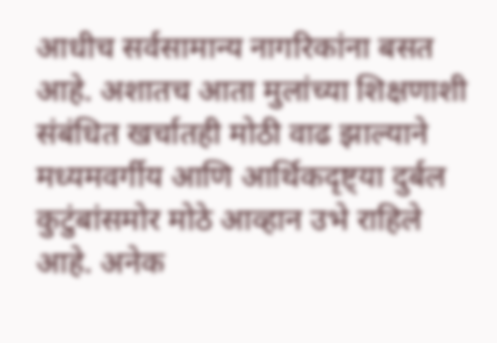आधीच सर्वसामान्य नागरिकांना बसत आहे. अशातच आता मुलांच्या शिक्षणाशी संबंधित खर्चातही मोठी वाढ झाल्याने मध्यमवर्गीय आणि आर्थिकदृष्ट्या दुर्बल कुटुंबांसमोर मोठे आव्हान उभे राहिले आहे. अनेक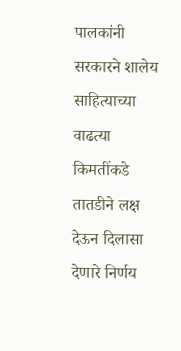पालकांनी सरकारने शालेय साहित्याच्या वाढत्या किमतींकडे तातडीने लक्ष देऊन दिलासा देणारे निर्णय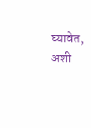घ्यावेत, अशी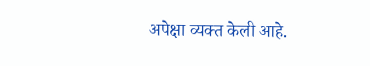अपेक्षा व्यक्त केली आहे.